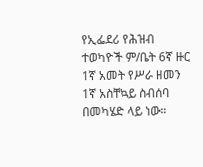የኢፌደሪ የሕዝብ ተወካዮች ም/ቤት 6ኛ ዙር 1ኛ አመት የሥራ ዘመን 1ኛ አስቸኳይ ስብሰባ በመካሄድ ላይ ነው።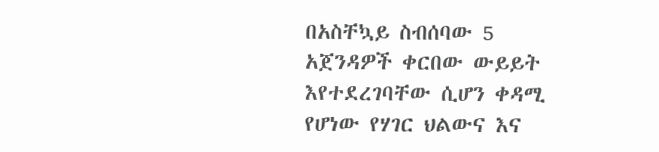በአስቸኳይ ስብሰባው 5 አጀንዳዎች ቀርበው ውይይት እየተደረገባቸው ሲሆን ቀዳሚ የሆነው የሃገር ህልውና እና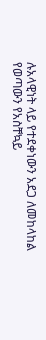ሉአላዊነት ላይ የተደቀነውን አደጋ ለመከላከል የወጣውን የአስቸኳይ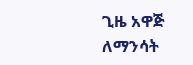ጊዜ አዋጅ ለማንሳት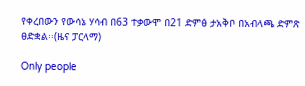የቀረበውን የውሳኔ ሃሳብ በ63 ተቃውሞ በ21 ድምፅ ታአቅቦ በአብላጫ ድምጽ ፀድቋል፡፡(ዜና ፓርላማ)

Only people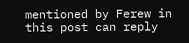mentioned by Ferew in this post can reply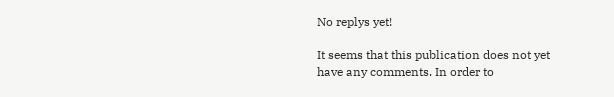No replys yet!

It seems that this publication does not yet have any comments. In order to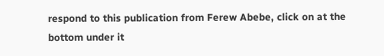respond to this publication from Ferew Abebe, click on at the bottom under it